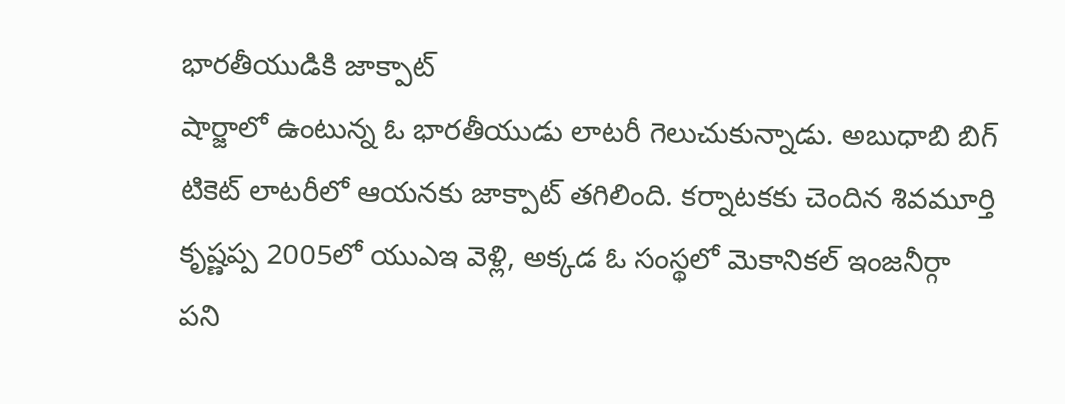భారతీయుడికి జాక్పాట్
షార్జాలో ఉంటున్న ఓ భారతీయుడు లాటరీ గెలుచుకున్నాడు. అబుధాబి బిగ్ టికెట్ లాటరీలో ఆయనకు జాక్పాట్ తగిలింది. కర్నాటకకు చెందిన శివమూర్తి కృష్ణప్ప 2005లో యుఎఇ వెళ్లి, అక్కడ ఓ సంస్థలో మెకానికల్ ఇంజనీర్గా పని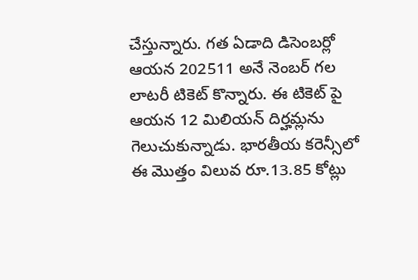చేస్తున్నారు. గత ఏడాది డిసెంబర్లో ఆయన 202511 అనే నెంబర్ గల లాటరీ టికెట్ కొన్నారు. ఈ టికెట్ పై ఆయన 12 మిలియన్ దిర్హమ్లను గెలుచుకున్నాడు. భారతీయ కరెన్సీలో ఈ మొత్తం విలువ రూ.13.85 కోట్లు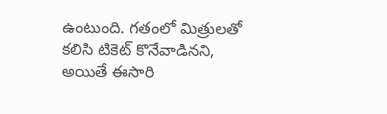ఉంటుంది. గతంలో మిత్రులతో కలిసి టికెట్ కొనేవాడినని, అయితే ఈసారి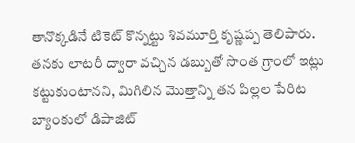తానొక్కడినే టికెట్ కొన్నట్టు శివమూర్తి కృష్ణప్ప తెలిపారు. తనకు లాటరీ ద్వారా వచ్చిన డబ్బుతో సొంత గ్రాంలో ఇట్లు కట్టుకుంటానని, మిగిలిన మొత్తాన్ని తన పిల్లల పేరిట బ్యాంకులో డిపాజిట్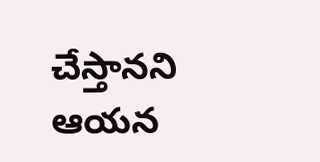చేస్తానని ఆయన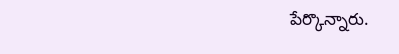పేర్కొన్నారు.